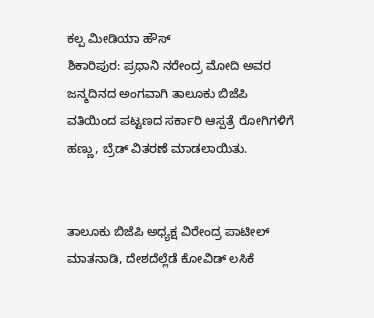ಕಲ್ಪ ಮೀಡಿಯಾ ಹೌಸ್
ಶಿಕಾರಿಪುರ: ಪ್ರಧಾನಿ ನರೇಂದ್ರ ಮೋದಿ ಅವರ ಜನ್ಮದಿನದ ಅಂಗವಾಗಿ ತಾಲೂಕು ಬಿಜೆಪಿ ವತಿಯಿಂದ ಪಟ್ಟಣದ ಸರ್ಕಾರಿ ಆಸ್ಪತ್ರೆ ರೋಗಿಗಳಿಗೆ ಹಣ್ಣು, ಬ್ರೆಡ್ ವಿತರಣೆ ಮಾಡಲಾಯಿತು.


ತಾಲೂಕು ಬಿಜೆಪಿ ಅಧ್ಯಕ್ಷ ವಿರೇಂದ್ರ ಪಾಟೀಲ್ ಮಾತನಾಡಿ, ದೇಶದೆಲ್ಲೆಡೆ ಕೋವಿಡ್ ಲಸಿಕೆ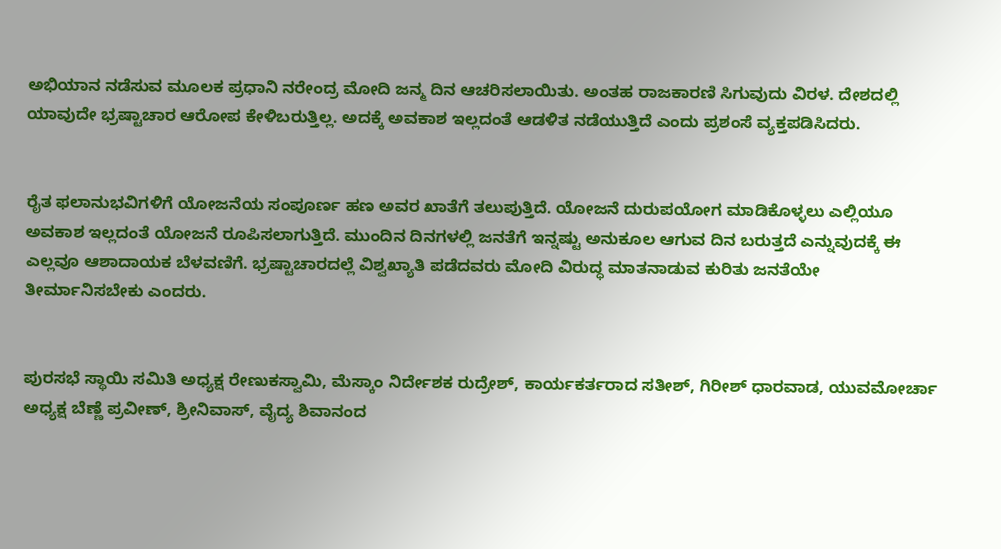ಅಭಿಯಾನ ನಡೆಸುವ ಮೂಲಕ ಪ್ರಧಾನಿ ನರೇಂದ್ರ ಮೋದಿ ಜನ್ಮ ದಿನ ಆಚರಿಸಲಾಯಿತು. ಅಂತಹ ರಾಜಕಾರಣಿ ಸಿಗುವುದು ವಿರಳ. ದೇಶದಲ್ಲಿ ಯಾವುದೇ ಭ್ರಷ್ಟಾಚಾರ ಆರೋಪ ಕೇಳಿಬರುತ್ತಿಲ್ಲ. ಅದಕ್ಕೆ ಅವಕಾಶ ಇಲ್ಲದಂತೆ ಆಡಳಿತ ನಡೆಯುತ್ತಿದೆ ಎಂದು ಪ್ರಶಂಸೆ ವ್ಯಕ್ತಪಡಿಸಿದರು.


ರೈತ ಫಲಾನುಭವಿಗಳಿಗೆ ಯೋಜನೆಯ ಸಂಪೂರ್ಣ ಹಣ ಅವರ ಖಾತೆಗೆ ತಲುಪುತ್ತಿದೆ. ಯೋಜನೆ ದುರುಪಯೋಗ ಮಾಡಿಕೊಳ್ಳಲು ಎಲ್ಲಿಯೂ ಅವಕಾಶ ಇಲ್ಲದಂತೆ ಯೋಜನೆ ರೂಪಿಸಲಾಗುತ್ತಿದೆ. ಮುಂದಿನ ದಿನಗಳಲ್ಲಿ ಜನತೆಗೆ ಇನ್ನಷ್ಟು ಅನುಕೂಲ ಆಗುವ ದಿನ ಬರುತ್ತದೆ ಎನ್ನುವುದಕ್ಕೆ ಈ ಎಲ್ಲವೂ ಆಶಾದಾಯಕ ಬೆಳವಣಿಗೆ. ಭ್ರಷ್ಟಾಚಾರದಲ್ಲೆ ವಿಶ್ವಖ್ಯಾತಿ ಪಡೆದವರು ಮೋದಿ ವಿರುದ್ಧ ಮಾತನಾಡುವ ಕುರಿತು ಜನತೆಯೇ ತೀರ್ಮಾನಿಸಬೇಕು ಎಂದರು.


ಪುರಸಭೆ ಸ್ಥಾಯಿ ಸಮಿತಿ ಅಧ್ಯಕ್ಷ ರೇಣುಕಸ್ವಾಮಿ, ಮೆಸ್ಕಾಂ ನಿರ್ದೇಶಕ ರುದ್ರೇಶ್, ಕಾರ್ಯಕರ್ತರಾದ ಸತೀಶ್, ಗಿರೀಶ್ ಧಾರವಾಡ, ಯುವಮೋರ್ಚಾ ಅಧ್ಯಕ್ಷ ಬೆಣ್ಣೆ ಪ್ರವೀಣ್, ಶ್ರೀನಿವಾಸ್, ವೈದ್ಯ ಶಿವಾನಂದ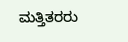ಮತ್ತಿತರರು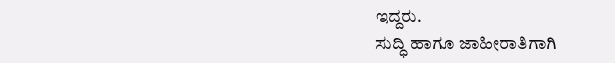ಇದ್ದರು.
ಸುದ್ಧಿ ಹಾಗೂ ಜಾಹೀರಾತಿಗಾಗಿ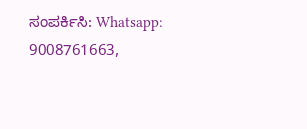ಸಂಪರ್ಕಿಸಿ: Whatsapp: 9008761663,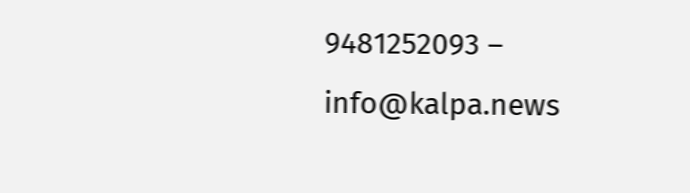9481252093 – info@kalpa.news